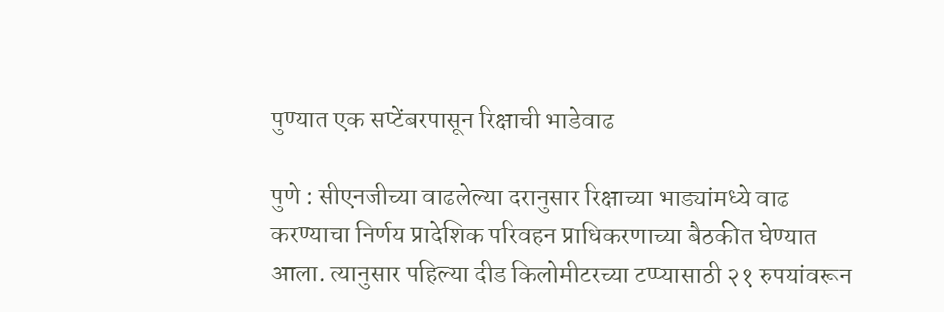पुण्यात एक सप्टेंबरपासून रिक्षाची भाडेवाढ

पुणे : सीएनजीच्या वाढलेल्या दरानुसार रिक्षाच्या भाड्यांमध्ये वाढ करण्याचा निर्णय प्रादेशिक परिवहन प्राधिकरणाच्या बैठकीत घेण्यात आला. त्यानुसार पहिल्या दीड किलोमीटरच्या टप्प्यासाठी २१ रुपयांवरून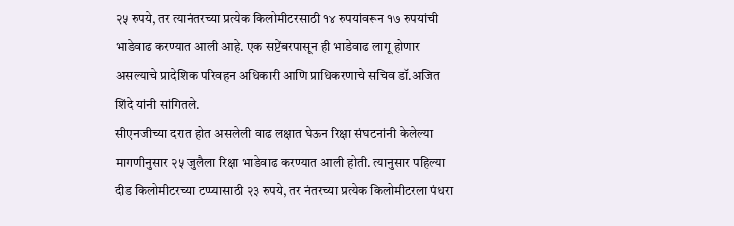२५ रुपये, तर त्यानंतरच्या प्रत्येक किलोमीटरसाठी १४ रुपयांवरून १७ रुपयांची भाडेवाढ करण्यात आली आहे. एक सप्टेंबरपासून ही भाडेवाढ लागू होणार असल्याचे प्रादेशिक परिवहन अधिकारी आणि प्राधिकरणाचे सचिव डॉ.अजित शिंदे यांनी सांगितले.
सीएनजीच्या दरात होत असलेली वाढ लक्षात घेऊन रिक्षा संघटनांनी केलेल्या मागणीनुसार २५ जुलैला रिक्षा भाडेवाढ करण्यात आली होती. त्यानुसार पहिल्या दीड किलोमीटरच्या टप्प्यासाठी २३ रुपये, तर नंतरच्या प्रत्येक किलोमीटरला पंधरा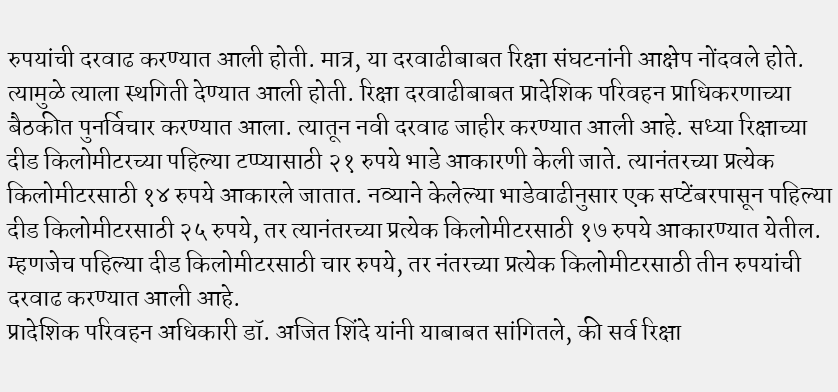रुपयांची दरवाढ करण्यात आली होती. मात्र, या दरवाढीबाबत रिक्षा संघटनांनी आक्षेप नोंदवले होते. त्यामुळे त्याला स्थगिती देण्यात आली होती. रिक्षा दरवाढीबाबत प्रादेशिक परिवहन प्राधिकरणाच्या बैठकीत पुनर्विचार करण्यात आला. त्यातून नवी दरवाढ जाहीर करण्यात आली आहे. सध्या रिक्षाच्या दीड किलोमीटरच्या पहिल्या टप्प्यासाठी २१ रुपये भाडे आकारणी केली जाते. त्यानंतरच्या प्रत्येक किलोमीटरसाठी १४ रुपये आकारले जातात. नव्याने केलेल्या भाडेवाढीनुसार एक सप्टेंबरपासून पहिल्या दीड किलोमीटरसाठी २५ रुपये, तर त्यानंतरच्या प्रत्येक किलोमीटरसाठी १७ रुपये आकारण्यात येतील. म्हणजेच पहिल्या दीड किलोमीटरसाठी चार रुपये, तर नंतरच्या प्रत्येक किलोमीटरसाठी तीन रुपयांची दरवाढ करण्यात आली आहे.
प्रादेशिक परिवहन अधिकारी डॉ. अजित शिंदे यांनी याबाबत सांगितले, की सर्व रिक्षा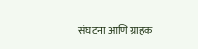संघटना आणि ग्राहक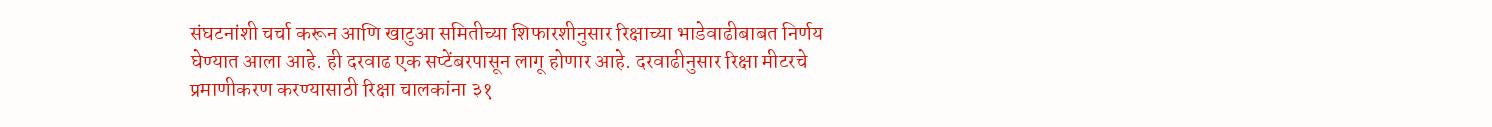संघटनांशी चर्चा करून आणि खाटुआ समितीच्या शिफारशीनुसार रिक्षाच्या भाडेवाढीबाबत निर्णय घेण्यात आला आहे. ही दरवाढ एक सप्टेंबरपासून लागू होणार आहे. दरवाढीनुसार रिक्षा मीटरचे प्रमाणीकरण करण्यासाठी रिक्षा चालकांना ३१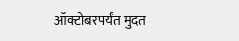ऑक्टोबरपर्यंत मुदत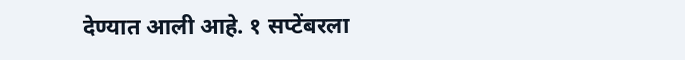देण्यात आली आहे. १ सप्टेंबरला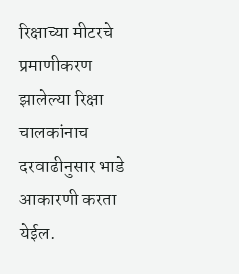रिक्षाच्या मीटरचे प्रमाणीकरण झालेल्या रिक्षा चालकांनाच दरवाढीनुसार भाडे आकारणी करता येईल.